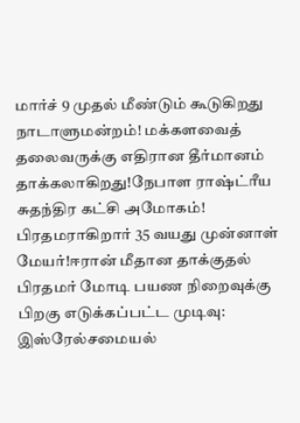மார்ச் 9 முதல் மீண்டும் கூடுகிறது நாடாளுமன்றம்! மக்களவைத் தலைவருக்கு எதிரான தீர்மானம் தாக்கலாகிறது!நேபாள ராஷ்ட்ரீய சுதந்திர கட்சி அமோகம்! பிரதமராகிறார் 35 வயது முன்னாள் மேயர்!ஈரான் மீதான தாக்குதல் பிரதமர் மோடி பயண நிறைவுக்கு பிறகு எடுக்கப்பட்ட முடிவு: இஸ்ரேல்சமையல்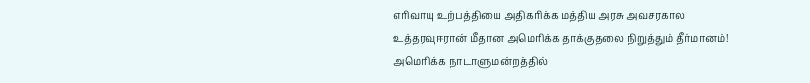எரிவாயு உற்பத்தியை அதிகரிக்க மத்திய அரசு அவசரகால உத்தரவுஈரான் மீதான அமெரிக்க தாக்குதலை நிறுத்தும் தீர்மானம்! அமெரிக்க நாடாளுமன்றத்தில்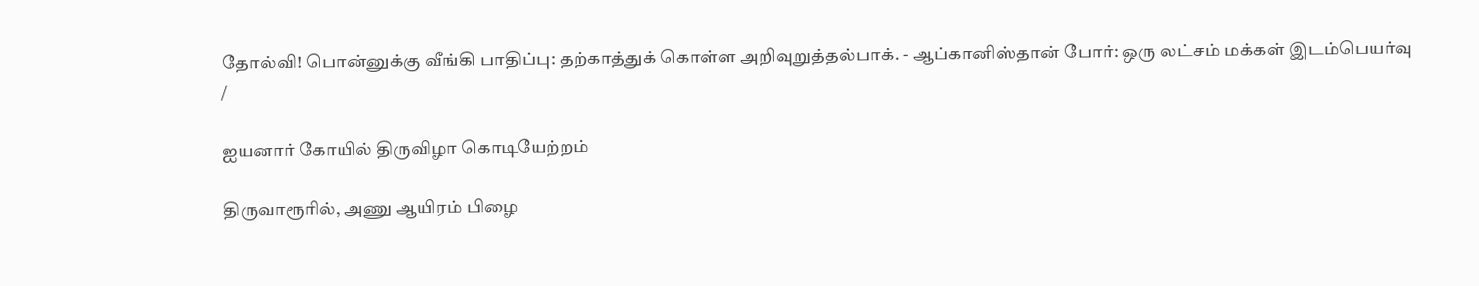தோல்வி! பொன்னுக்கு வீங்கி பாதிப்பு: தற்காத்துக் கொள்ள அறிவுறுத்தல்பாக். - ஆப்கானிஸ்தான் போர்: ஒரு லட்சம் மக்கள் இடம்பெயர்வு
/

ஐயனார் கோயில் திருவிழா கொடியேற்றம்

திருவாரூரில், அணு ஆயிரம் பிழை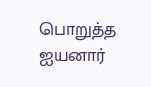பொறுத்த ஐயனார்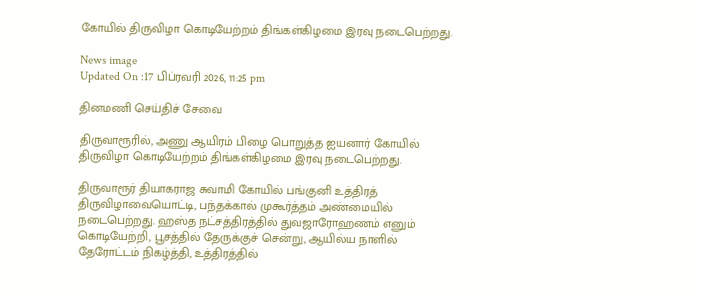கோயில் திருவிழா கொடியேற்றம் திங்கள்கிழமை இரவு நடைபெற்றது.

News image
Updated On :17 பிப்ரவரி 2026, 11:25 pm

தினமணி செய்திச் சேவை

திருவாரூரில், அணு ஆயிரம் பிழை பொறுத்த ஐயனார் கோயில் திருவிழா கொடியேற்றம் திங்கள்கிழமை இரவு நடைபெற்றது.

திருவாரூர் தியாகராஜ சுவாமி கோயில் பங்குனி உத்திரத் திருவிழாவையொட்டி, பந்தக்கால் முகூர்த்தம் அண்மையில் நடைபெற்றது. ஹஸ்த நட்சத்திரத்தில் துவஜாரோஹணம் எனும் கொடியேற்றி, பூசத்தில் தேருக்குச் சென்று, ஆயில்ய நாளில் தேரோட்டம் நிகழ்த்தி, உத்திரத்தில்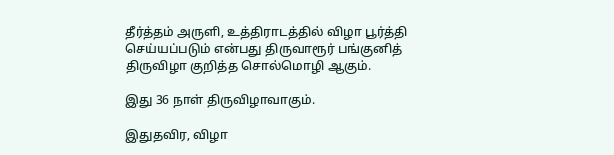தீர்த்தம் அருளி, உத்திராடத்தில் விழா பூர்த்தி செய்யப்படும் என்பது திருவாரூர் பங்குனித் திருவிழா குறித்த சொல்மொழி ஆகும்.

இது 36 நாள் திருவிழாவாகும்.

இதுதவிர, விழா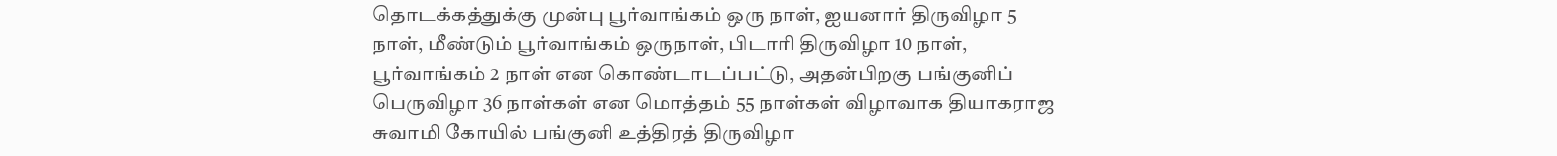தொடக்கத்துக்கு முன்பு பூர்வாங்கம் ஒரு நாள், ஐயனார் திருவிழா 5 நாள், மீண்டும் பூர்வாங்கம் ஒருநாள், பிடாரி திருவிழா 10 நாள், பூர்வாங்கம் 2 நாள் என கொண்டாடப்பட்டு, அதன்பிறகு பங்குனிப் பெருவிழா 36 நாள்கள் என மொத்தம் 55 நாள்கள் விழாவாக தியாகராஜ சுவாமி கோயில் பங்குனி உத்திரத் திருவிழா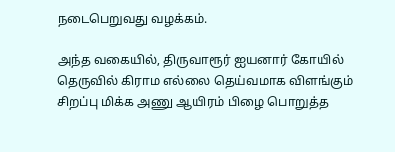நடைபெறுவது வழக்கம்.

அந்த வகையில், திருவாரூர் ஐயனார் கோயில் தெருவில் கிராம எல்லை தெய்வமாக விளங்கும் சிறப்பு மிக்க அணு ஆயிரம் பிழை பொறுத்த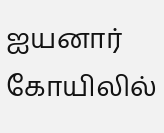ஐயனார் கோயிலில்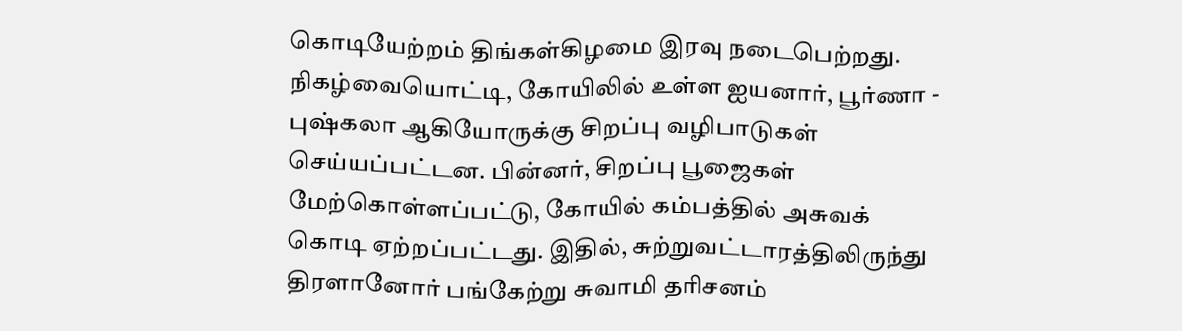கொடியேற்றம் திங்கள்கிழமை இரவு நடைபெற்றது. நிகழ்வையொட்டி, கோயிலில் உள்ள ஐயனார், பூர்ணா - புஷ்கலா ஆகியோருக்கு சிறப்பு வழிபாடுகள் செய்யப்பட்டன. பின்னர், சிறப்பு பூஜைகள் மேற்கொள்ளப்பட்டு, கோயில் கம்பத்தில் அசுவக் கொடி ஏற்றப்பட்டது. இதில், சுற்றுவட்டாரத்திலிருந்து திரளானோர் பங்கேற்று சுவாமி தரிசனம்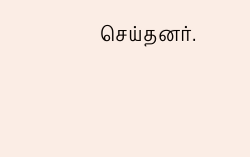செய்தனர்.